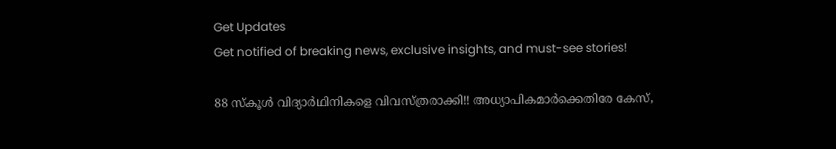Get Updates
Get notified of breaking news, exclusive insights, and must-see stories!

88 സ്‌കൂള്‍ വിദ്യാര്‍ഥിനികളെ വിവസ്ത്രരാക്കി!! അധ്യാപികമാര്‍ക്കെതിരേ കേസ്,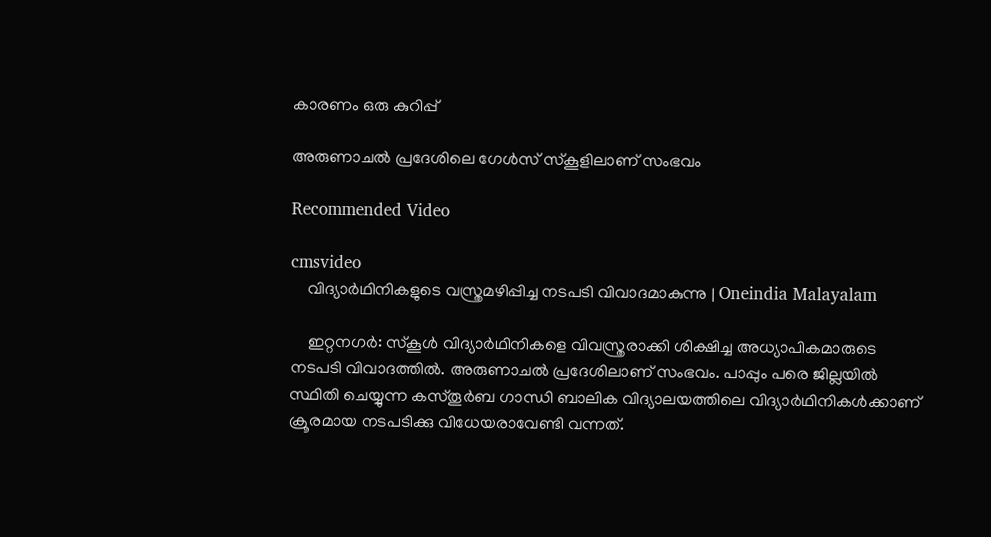കാരണം ഒരു കുറിപ്പ്

അരുണാചല്‍ പ്രദേശിലെ ഗേള്‍സ് സ്കൂളിലാണ് സംഭവം

Recommended Video

cmsvideo
    വിദ്യാർഥിനികളുടെ വസ്ത്രമഴിപ്പിച്ച നടപടി വിവാദമാകുന്നു | Oneindia Malayalam

    ഇറ്റനഗര്‍: സ്‌കൂള്‍ വിദ്യാര്‍ഥിനികളെ വിവസ്ത്രരാക്കി ശിക്ഷിച്ച അധ്യാപികമാരുടെ നടപടി വിവാദത്തില്‍. അരുണാചല്‍ പ്രദേശിലാണ് സംഭവം. പാപ്പും പരെ ജില്ലയില്‍ സ്ഥിതി ചെയ്യുന്ന കസ്തൂര്‍ബ ഗാന്ധി ബാലിക വിദ്യാലയത്തിലെ വിദ്യാര്‍ഥിനികള്‍ക്കാണ് ക്രൂരമായ നടപടിക്കു വിധേയരാവേണ്ടി വന്നത്.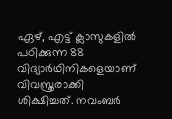ഏഴ്, എട്ട് ക്ലാസുകളില്‍ പഠിക്കുന്ന 88 വിദ്യാര്‍ഥിനികളെയാണ് വിവസ്ത്രരാക്കി ശിക്ഷിച്ചത്. നവംബര്‍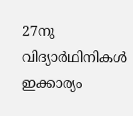27നു വിദ്യാര്‍ഥിനികള്‍ ഇക്കാര്യം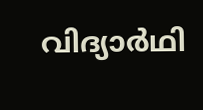വിദ്യാര്‍ഥി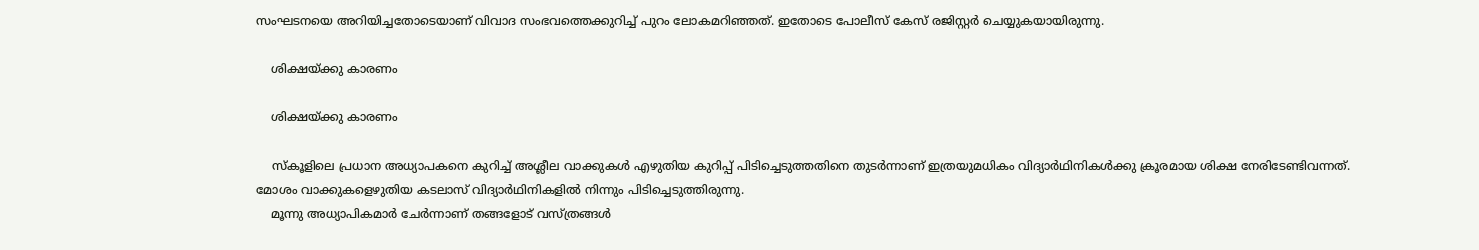സംഘടനയെ അറിയിച്ചതോടെയാണ് വിവാദ സംഭവത്തെക്കുറിച്ച് പുറം ലോകമറിഞ്ഞത്. ഇതോടെ പോലീസ് കേസ് രജിസ്റ്റര്‍ ചെയ്യുകയായിരുന്നു.

    ശിക്ഷയ്ക്കു കാരണം

    ശിക്ഷയ്ക്കു കാരണം

    സ്‌കൂളിലെ പ്രധാന അധ്യാപകനെ കുറിച്ച് അശ്ലീല വാക്കുകള്‍ എഴുതിയ കുറിപ്പ് പിടിച്ചെടുത്തതിനെ തുടര്‍ന്നാണ് ഇത്രയുമധികം വിദ്യാര്‍ഥിനികള്‍ക്കു ക്രൂരമായ ശിക്ഷ നേരിടേണ്ടിവന്നത്. മോശം വാക്കുകളെഴുതിയ കടലാസ് വിദ്യാര്‍ഥിനികളില്‍ നിന്നും പിടിച്ചെടുത്തിരുന്നു.
    മൂന്നു അധ്യാപികമാര്‍ ചേര്‍ന്നാണ് തങ്ങളോട് വസ്ത്രങ്ങള്‍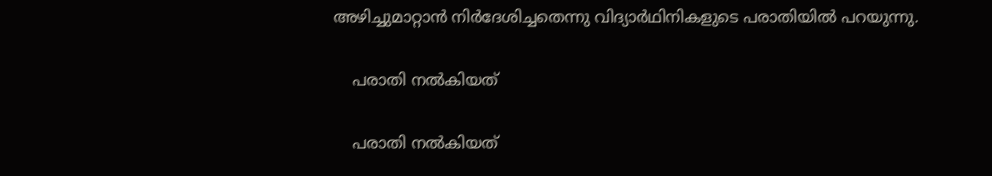അഴിച്ചുമാറ്റാന്‍ നിര്‍ദേശിച്ചതെന്നു വിദ്യാര്‍ഥിനികളുടെ പരാതിയില്‍ പറയുന്നു.

    പരാതി നല്‍കിയത്

    പരാതി നല്‍കിയത്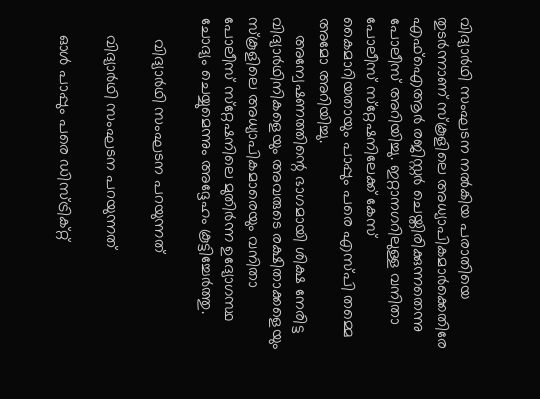വിദ്യാര്‍ഥി സംഘടന നല്‍കിയ പരാതിയെ തുടര്‍ന്നാണ് സ്‌കൂളിലെ അധ്യാപികമാര്‍ക്കെതിരേ എഫ്‌ഐആര്‍ രജിസ്റ്റര്‍ ചെയ്തിരിക്കുന്നതെന്നു പോലീസ് അറിയിച്ചു. ഇറ്റാനഗറിലുള്ള വനിതാ പോലീസ് സ്‌റ്റേഷനിലേക്ക് കേസ് കൈമാറിയതായും പാപ്പും പരെ എസ്പി തമ്മെ അമോ അറിയിച്ചു.
    അന്വേഷണത്തിന്റെ ഭാഗമായി ശിക്ഷ നേരിട്ട വിദ്യാര്‍ഥിനികളെയും അവരുടെ രക്ഷിതാക്കളെയും സ്‌കൂളിലെ അധ്യാപികമാരെയും വനിതാ പോലീസ് സ്‌റ്റേഷനിലെ മുതിര്‍ന്ന ഉദ്യോഗസ്ഥ ചോദ്യം ചെയ്യുമെന്നും അദ്ദേഹം കൂട്ടിച്ചേര്‍ത്തു.

     വിദ്യാര്‍ഥി സംഘടന പറയുന്നത്

    വിദ്യാര്‍ഥി സംഘടന പറയുന്നത്

    ഓള്‍ പാപ്പും പരെ ഡിസ്ട്രിക്റ്റ്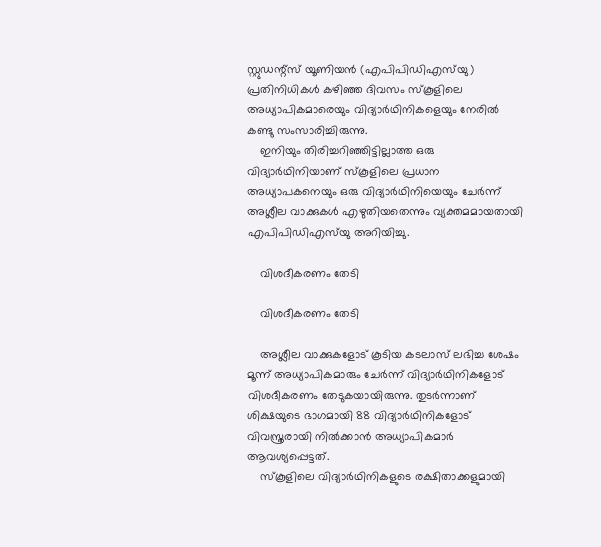സ്റ്റുഡന്റ്‌സ് യൂണിയന്‍ (എപിപിഡിഎസ്‌യു) പ്രതിനിധികള്‍ കഴിഞ്ഞ ദിവസം സ്‌കൂളിലെ അധ്യാപികമാരെയും വിദ്യാര്‍ഥിനികളെയും നേരില്‍ കണ്ടു സംസാരിച്ചിരുന്നു.
    ഇനിയും തിരിച്ചറിഞ്ഞിട്ടില്ലാത്ത ഒരു വിദ്യാര്‍ഥിനിയാണ് സ്‌കൂളിലെ പ്രധാന അധ്യാപകനെയും ഒരു വിദ്യാര്‍ഥിനിയെയും ചേര്‍ന്ന് അശ്ലീല വാക്കുകള്‍ എഴുതിയതെന്നും വ്യക്തമമായതായി എപിപിഡിഎസ്‌യു അറിയിച്ചു.

    വിശദീകരണം തേടി

    വിശദീകരണം തേടി

    അശ്ലീല വാക്കുകളോട് കൂടിയ കടലാസ് ലഭിച്ച ശേഷം മൂന്ന് അധ്യാപികമാരും ചേര്‍ന്ന് വിദ്യാര്‍ഥിനികളോട് വിശദീകരണം തേടുകയായിരുന്നു. തുടര്‍ന്നാണ് ശിക്ഷയുടെ ഭാഗമായി 88 വിദ്യാര്‍ഥിനികളോട് വിവസ്ത്രരായി നില്‍ക്കാന്‍ അധ്യാപികമാര്‍ ആവശ്യപ്പെട്ടത്.
    സ്‌കൂളിലെ വിദ്യാര്‍ഥിനികളുടെ രക്ഷിതാക്കളുമായി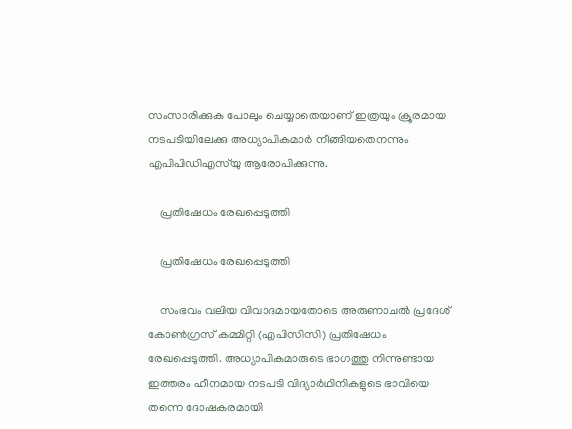സംസാരിക്കുക പോലും ചെയ്യാതെയാണ് ഇത്രയും ക്രൂരമായ നടപടിയിലേക്കു അധ്യാപികമാര്‍ നീങ്ങിയതെനന്നും എപിപിഡിഎസ്‌യു ആരോപിക്കുന്നു.

    പ്രതിഷേധം രേഖപ്പെടുത്തി

    പ്രതിഷേധം രേഖപ്പെടുത്തി

    സംഭവം വലിയ വിവാദമായതോടെ അരുണാചല്‍ പ്രദേശ് കോണ്‍ഗ്രസ് കമ്മിറ്റി (എപിസിസി) പ്രതിഷേധം രേഖപ്പെടുത്തി. അധ്യാപികമാരുടെ ഭാഗത്തു നിന്നുണ്ടായ ഇത്തരം ഹീനമായ നടപടി വിദ്യാര്‍ഥിനികളുടെ ഭാവിയെ തന്നെ ദോഷകരമായി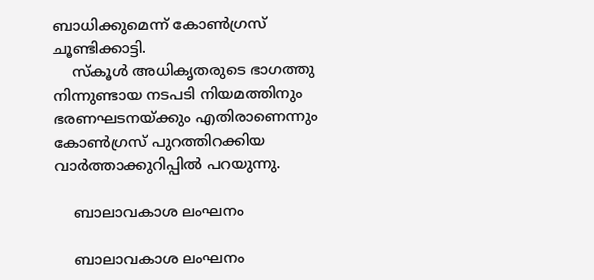ബാധിക്കുമെന്ന് കോണ്‍ഗ്രസ് ചൂണ്ടിക്കാട്ടി.
    സ്‌കൂള്‍ അധികൃതരുടെ ഭാഗത്തു നിന്നുണ്ടായ നടപടി നിയമത്തിനും ഭരണഘടനയ്ക്കും എതിരാണെന്നും കോണ്‍ഗ്രസ് പുറത്തിറക്കിയ വാര്‍ത്താക്കുറിപ്പില്‍ പറയുന്നു.

    ബാലാവകാശ ലംഘനം

    ബാലാവകാശ ലംഘനം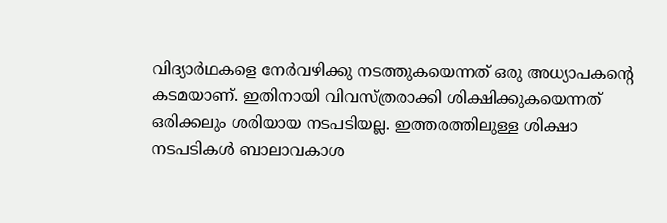വിദ്യാര്‍ഥകളെ നേര്‍വഴിക്കു നടത്തുകയെന്നത് ഒരു അധ്യാപകന്റെ കടമയാണ്. ഇതിനായി വിവസ്ത്രരാക്കി ശിക്ഷിക്കുകയെന്നത് ഒരിക്കലും ശരിയായ നടപടിയല്ല. ഇത്തരത്തിലുള്ള ശിക്ഷാ നടപടികള്‍ ബാലാവകാശ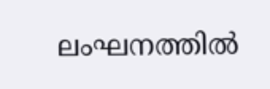ലംഘനത്തില്‍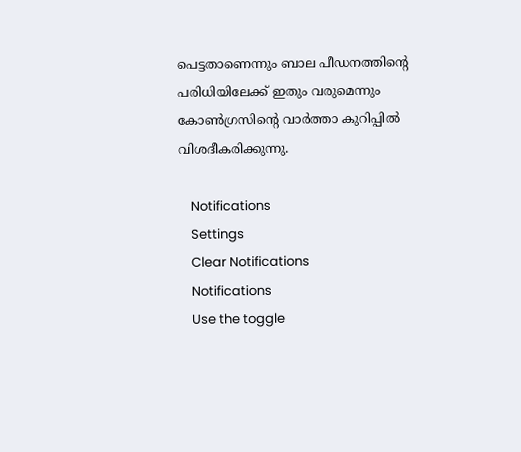പെട്ടതാണെന്നും ബാല പീഡനത്തിന്റെ പരിധിയിലേക്ക് ഇതും വരുമെന്നും കോണ്‍ഗ്രസിന്റെ വാര്‍ത്താ കുറിപ്പില്‍ വിശദീകരിക്കുന്നു.

    Notifications
    Settings
    Clear Notifications
    Notifications
    Use the toggle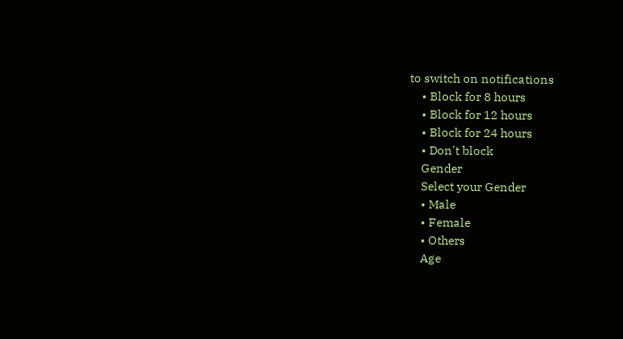to switch on notifications
    • Block for 8 hours
    • Block for 12 hours
    • Block for 24 hours
    • Don't block
    Gender
    Select your Gender
    • Male
    • Female
    • Others
    Age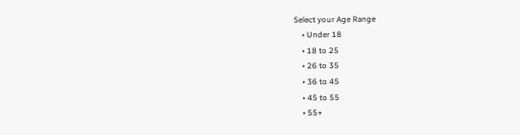Select your Age Range
    • Under 18
    • 18 to 25
    • 26 to 35
    • 36 to 45
    • 45 to 55
    • 55+